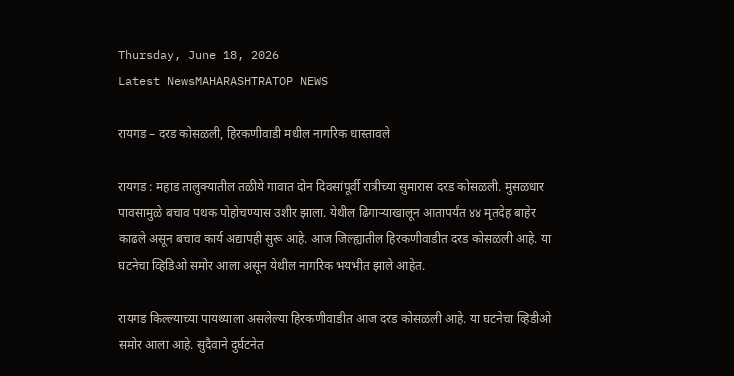Thursday, June 18, 2026
Latest NewsMAHARASHTRATOP NEWS

रायगड – दरड कोसळली, हिरकणीवाडी मधील नागरिक धास्तावले

रायगड : महाड तालुक्यातील तळीये गावात दोन दिवसांपूर्वी रात्रीच्या सुमारास दरड कोसळली. मुसळधार पावसामुळे बचाव पथक पोहोचण्यास उशीर झाला. येथील ढिगाऱ्याखालून आतापर्यंत ४४ मृतदेह बाहेर काढले असून बचाव कार्य अद्यापही सुरू आहे. आज जिल्ह्यातील हिरकणीवाडीत दरड कोसळली आहे. या घटनेचा व्हिडिओ समोर आला असून येथील नागरिक भयभीत झाले आहेत.

रायगड किल्ल्याच्या पायथ्याला असलेल्या हिरकणीवाडीत आज दरड कोसळली आहे. या घटनेचा व्हिडीओ समोर आला आहे. सुदैवाने दुर्घटनेत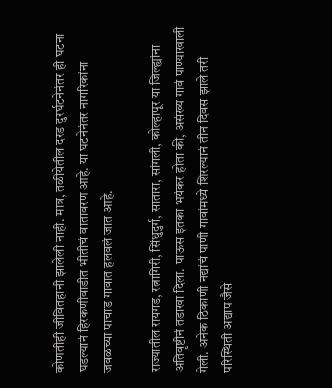कोणतीही जीवितहानी झालेली नाही. मात्र, तळीयेतील दरड दुरर्घटनेनंतर ही घटना घडल्यानं हिरकणीवाडीत भीतीचं वातावरण आहे. या घटनेनंतर नागरिकांना जवळच्या पाचाड गावात हलवलं जात आहे.

राज्यातील रायगड, रत्नागिरी, सिंधुदुर्ग, सातारा, सांगली, कोल्हापूर या जिल्ह्यांना अतिवृष्टीनं तडाखा दिला. पाऊस इतका भयंकर होता की, असंख्य गावं पाण्याखाली गेली. अनेक ठिकाणी नद्यांचं पाणी गावांमध्ये शिरल्यानं तीन दिवस झाले तरी परिस्थिती अद्याप जैसे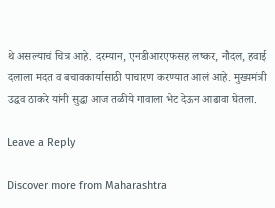थे असल्याचं चित्र आहे. दरम्यान, एनडीआरएफसह लष्कर, नौदल, हवाई दलाला मदत व बचावकार्यासाठी पाचारण करण्यात आलं आहे. मुख्यमंत्री उद्धव ठाकरे यांनी सुद्धा आज तळीये गावाला भेट देऊन आढावा घेतला.

Leave a Reply

Discover more from Maharashtra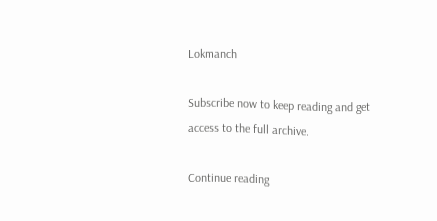Lokmanch

Subscribe now to keep reading and get access to the full archive.

Continue reading